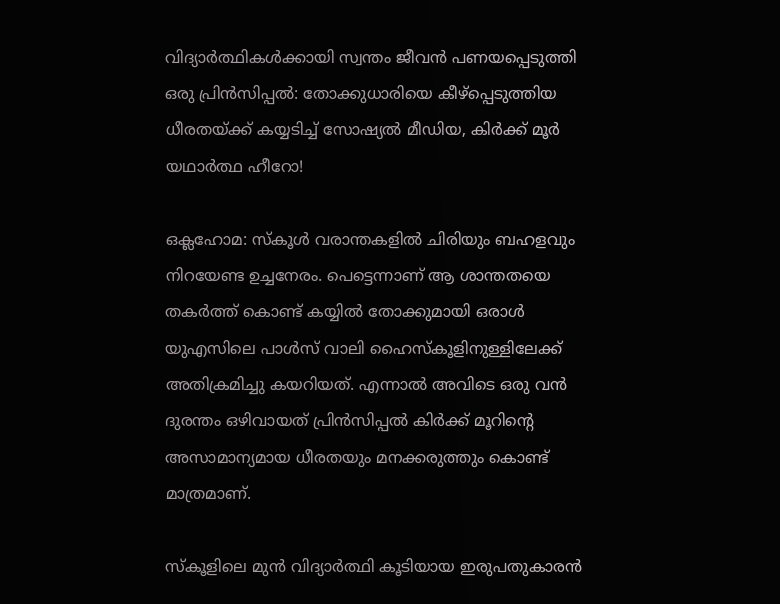വിദ്യാർത്ഥികൾക്കായി സ്വന്തം ജീവൻ പണയപ്പെടുത്തി ഒരു പ്രിൻസിപ്പൽ: തോക്കുധാരിയെ കീഴ്പ്പെടുത്തിയ ധീരതയ്ക്ക് കയ്യടിച്ച് സോഷ്യൽ മീഡിയ, കിർക്ക് മൂർ യഥാർത്ഥ ഹീറോ!

ഒക്ലഹോമ: സ്കൂൾ വരാന്തകളിൽ ചിരിയും ബഹളവും നിറയേണ്ട ഉച്ചനേരം. പെട്ടെന്നാണ് ആ ശാന്തതയെ തകർത്ത് കൊണ്ട് കയ്യിൽ തോക്കുമായി ഒരാൾ യുഎസിലെ പാൾസ് വാലി ഹൈസ്കൂളിനുള്ളിലേക്ക് അതിക്രമിച്ചു കയറിയത്. എന്നാൽ അവിടെ ഒരു വൻ ദുരന്തം ഒഴിവായത് പ്രിൻസിപ്പൽ കിർക്ക് മൂറിൻ്റെ അസാമാന്യമായ ധീരതയും മനക്കരുത്തും കൊണ്ട് മാത്രമാണ്.

സ്കൂളിലെ മുൻ വിദ്യാർത്ഥി കൂടിയായ ഇരുപതുകാരൻ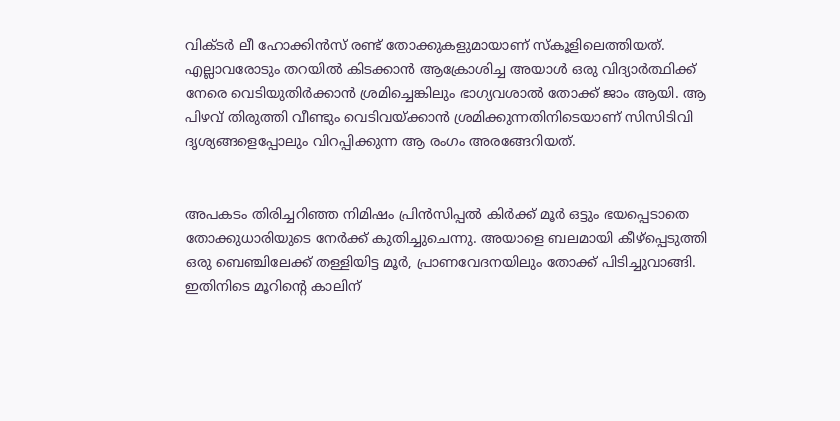വിക്ടർ ലീ ഹോക്കിൻസ് രണ്ട് തോക്കുകളുമായാണ് സ്കൂളിലെത്തിയത്. എല്ലാവരോടും തറയിൽ കിടക്കാൻ ആക്രോശിച്ച അയാൾ ഒരു വിദ്യാർത്ഥിക്ക് നേരെ വെടിയുതിർക്കാൻ ശ്രമിച്ചെങ്കിലും ഭാഗ്യവശാൽ തോക്ക് ജാം ആയി. ആ പിഴവ് തിരുത്തി വീണ്ടും വെടിവയ്ക്കാൻ ശ്രമിക്കുന്നതിനിടെയാണ് സിസിടിവി ദൃശ്യങ്ങളെപ്പോലും വിറപ്പിക്കുന്ന ആ രംഗം അരങ്ങേറിയത്.


അപകടം തിരിച്ചറിഞ്ഞ നിമിഷം പ്രിൻസിപ്പൽ കിർക്ക് മൂർ ഒട്ടും ഭയപ്പെടാതെ തോക്കുധാരിയുടെ നേർക്ക് കുതിച്ചുചെന്നു. അയാളെ ബലമായി കീഴ്പ്പെടുത്തി ഒരു ബെഞ്ചിലേക്ക് തള്ളിയിട്ട മൂർ, പ്രാണവേദനയിലും തോക്ക് പിടിച്ചുവാങ്ങി. ഇതിനിടെ മൂറിൻ്റെ കാലിന്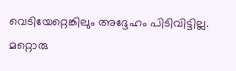വെടിയേറ്റെങ്കിലും അദ്ദേഹം പിടിവിട്ടില്ല. മറ്റൊരു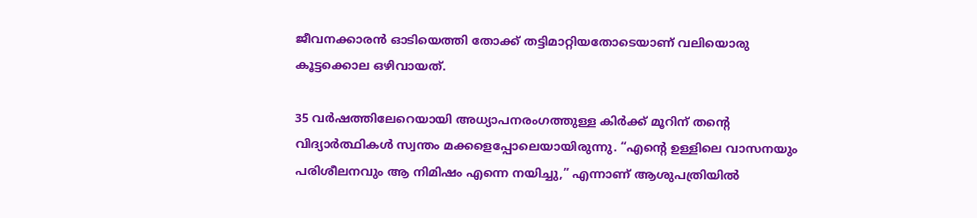ജീവനക്കാരൻ ഓടിയെത്തി തോക്ക് തട്ടിമാറ്റിയതോടെയാണ് വലിയൊരു കൂട്ടക്കൊല ഒഴിവായത്.

35 വർഷത്തിലേറെയായി അധ്യാപനരംഗത്തുള്ള കിർക്ക് മൂറിന് തൻ്റെ വിദ്യാർത്ഥികൾ സ്വന്തം മക്കളെപ്പോലെയായിരുന്നു. “എൻ്റെ ഉള്ളിലെ വാസനയും പരിശീലനവും ആ നിമിഷം എന്നെ നയിച്ചു,” എന്നാണ് ആശുപത്രിയിൽ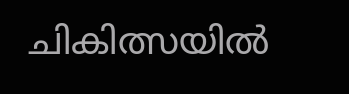ചികിത്സയിൽ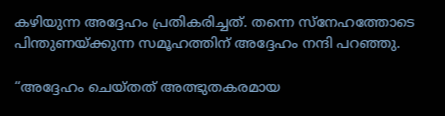കഴിയുന്ന അദ്ദേഹം പ്രതികരിച്ചത്. തന്നെ സ്നേഹത്തോടെ പിന്തുണയ്ക്കുന്ന സമൂഹത്തിന് അദ്ദേഹം നന്ദി പറഞ്ഞു.

“അദ്ദേഹം ചെയ്തത് അത്ഭുതകരമായ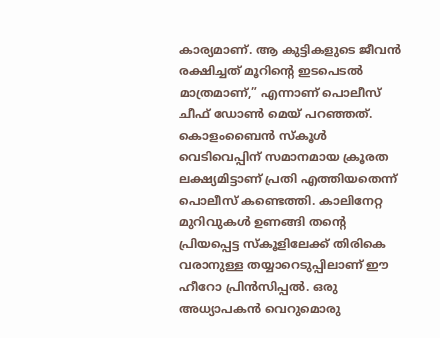കാര്യമാണ്. ആ കുട്ടികളുടെ ജീവൻ രക്ഷിച്ചത് മൂറിൻ്റെ ഇടപെടൽ മാത്രമാണ്,” എന്നാണ് പൊലീസ് ചീഫ് ഡോൺ മെയ് പറഞ്ഞത്. കൊളംബൈൻ സ്കൂൾ വെടിവെപ്പിന് സമാനമായ ക്രൂരത ലക്ഷ്യമിട്ടാണ് പ്രതി എത്തിയതെന്ന് പൊലീസ് കണ്ടെത്തി. കാലിനേറ്റ മുറിവുകൾ ഉണങ്ങി തൻ്റെ പ്രിയപ്പെട്ട സ്കൂളിലേക്ക് തിരികെ വരാനുള്ള തയ്യാറെടുപ്പിലാണ് ഈ ഹീറോ പ്രിൻസിപ്പൽ. ഒരു അധ്യാപകൻ വെറുമൊരു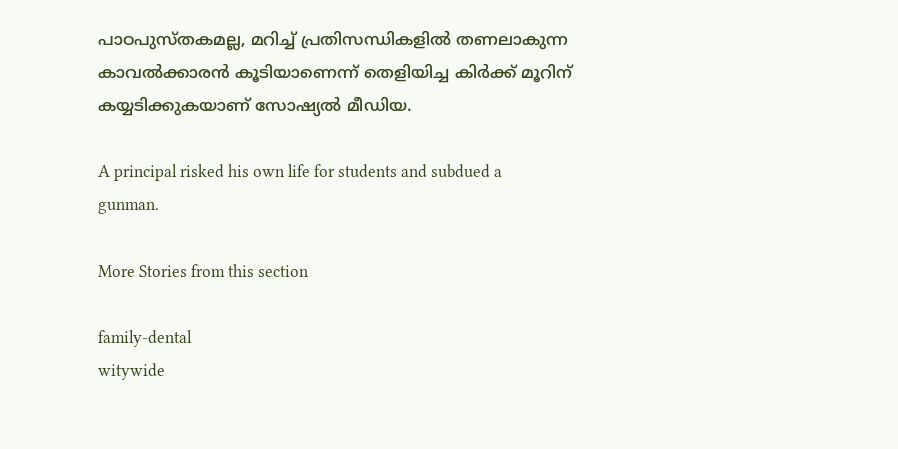പാഠപുസ്തകമല്ല, മറിച്ച് പ്രതിസന്ധികളിൽ തണലാകുന്ന കാവൽക്കാരൻ കൂടിയാണെന്ന് തെളിയിച്ച കിർക്ക് മൂറിന് കയ്യടിക്കുകയാണ് സോഷ്യൽ മീഡിയ.

A principal risked his own life for students and subdued a gunman.

More Stories from this section

family-dental
witywide